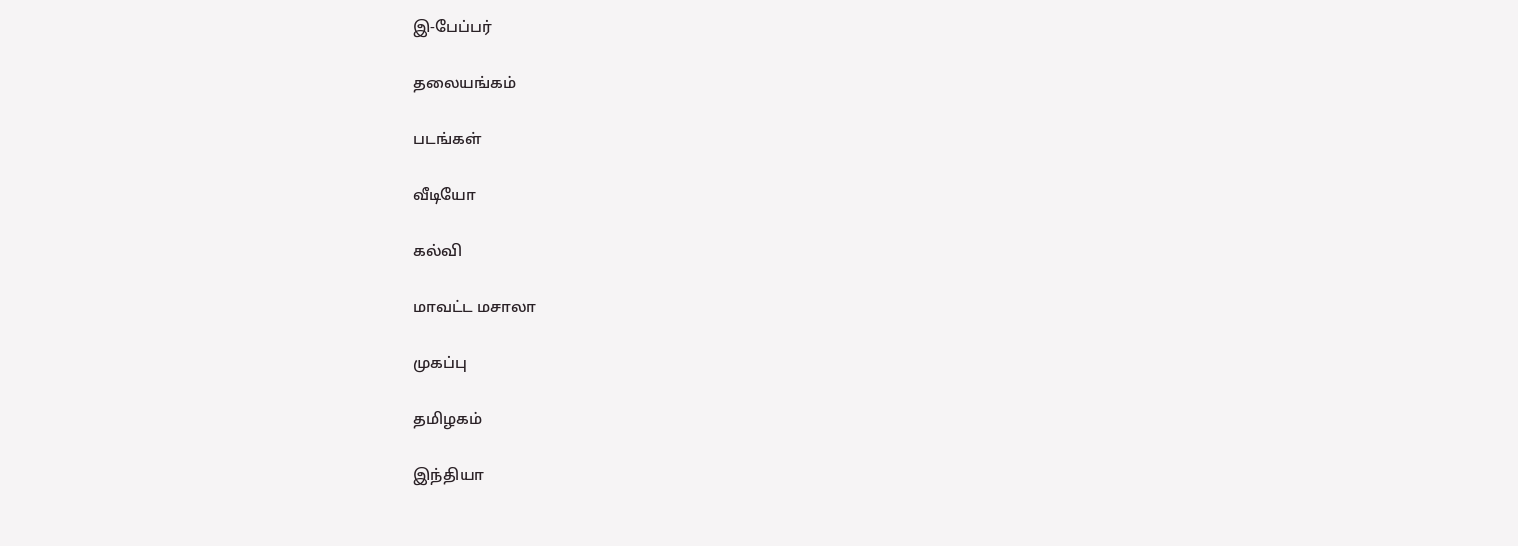இ-பேப்பர்

தலையங்கம்

படங்கள்

வீடியோ

கல்வி

மாவட்ட மசாலா

முகப்பு

தமிழகம்

இந்தியா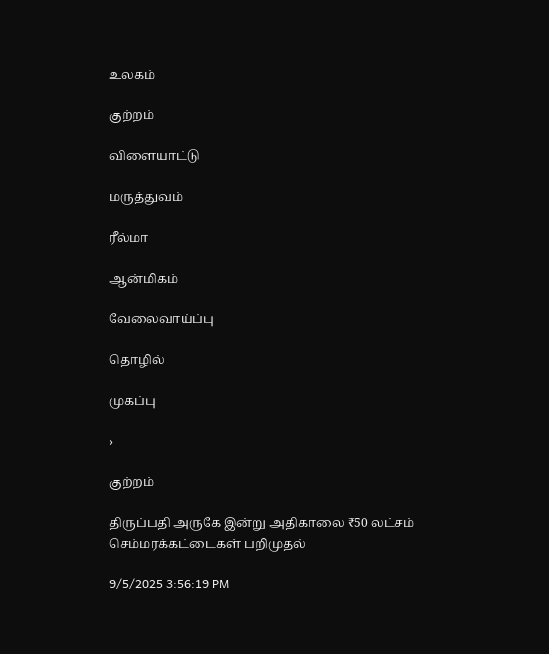உலகம்

குற்றம்

விளையாட்டு

மருத்துவம்

ரீல்மா

ஆன்மிகம்

வேலைவாய்ப்பு

தொழில்

முகப்பு

›

குற்றம்

திருப்பதி அருகே இன்று அதிகாலை ₹50 லட்சம் செம்மரக்கட்டைகள் பறிமுதல்

9/5/2025 3:56:19 PM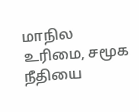மாநில உரிமை, சமூக நீதியை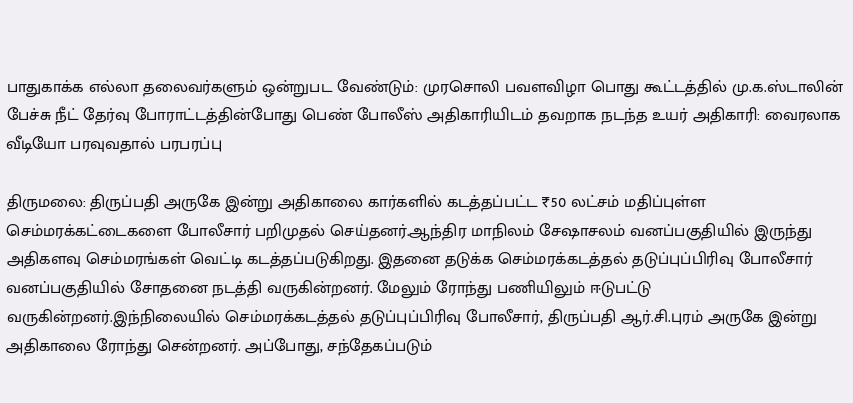பாதுகாக்க எல்லா தலைவர்களும் ஒன்றுபட வேண்டும்: முரசொலி பவளவிழா பொது கூட்டத்தில் மு.க.ஸ்டாலின் பேச்சு நீட் தேர்வு போராட்டத்தின்போது பெண் போலீஸ் அதிகாரியிடம் தவறாக நடந்த உயர் அதிகாரி: வைரலாக வீடியோ பரவுவதால் பரபரப்பு

திருமலை: திருப்பதி அருகே இன்று அதிகாலை கார்களில் கடத்தப்பட்ட ₹50 லட்சம் மதிப்புள்ள செம்மரக்கட்டைகளை போலீசார் பறிமுதல் செய்தனர்.ஆந்திர மாநிலம் சேஷாசலம் வனப்பகுதியில் இருந்து அதிகளவு செம்மரங்கள் வெட்டி கடத்தப்படுகிறது. இதனை தடுக்க செம்மரக்கடத்தல் தடுப்புப்பிரிவு போலீசார்  வனப்பகுதியில் சோதனை நடத்தி வருகின்றனர். மேலும் ரோந்து பணியிலும் ஈடுபட்டு வருகின்றனர்.இந்நிலையில் செம்மரக்கடத்தல் தடுப்புப்பிரிவு போலீசார், திருப்பதி ஆர்.சி.புரம் அருகே இன்று அதிகாலை ரோந்து சென்றனர். அப்போது, சந்தேகப்படும்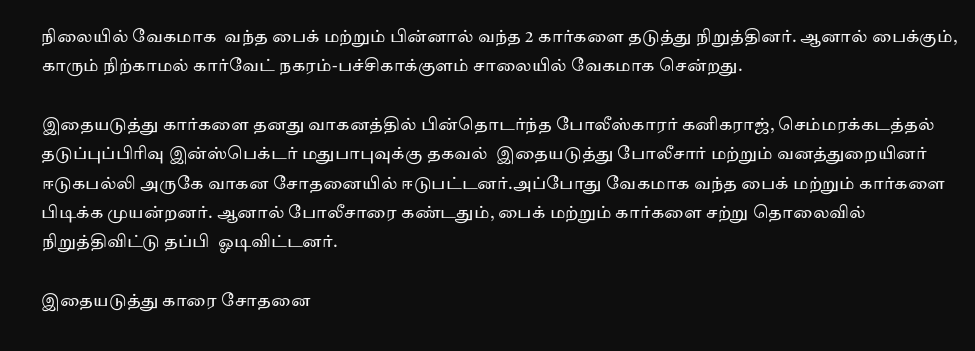நிலையில் வேகமாக  வந்த பைக் மற்றும் பின்னால் வந்த 2 கார்களை தடுத்து நிறுத்தினர். ஆனால் பைக்கும், காரும் நிற்காமல் கார்வேட் நகரம்-பச்சிகாக்குளம் சாலையில் வேகமாக சென்றது.

இதையடுத்து கார்களை தனது வாகனத்தில் பின்தொடர்ந்த போலீஸ்காரர் கனிகராஜ், செம்மரக்கடத்தல் தடுப்புப்பிரிவு இன்ஸ்பெக்டர் மதுபாபுவுக்கு தகவல்  இதையடுத்து போலீசார் மற்றும் வனத்துறையினர் ஈடுகபல்லி அருகே வாகன சோதனையில் ஈடுபட்டனர்.அப்போது வேகமாக வந்த பைக் மற்றும் கார்களை பிடிக்க முயன்றனர். ஆனால் போலீசாரை கண்டதும், பைக் மற்றும் கார்களை சற்று தொலைவில் நிறுத்திவிட்டு தப்பி  ஓடிவிட்டனர்.

இதையடுத்து காரை சோதனை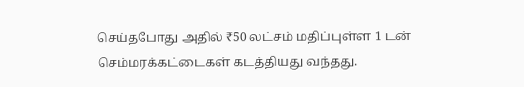செய்தபோது அதில் ₹50 லட்சம் மதிப்புள்ள 1 டன் செம்மரக்கட்டைகள் கடத்தியது வந்தது.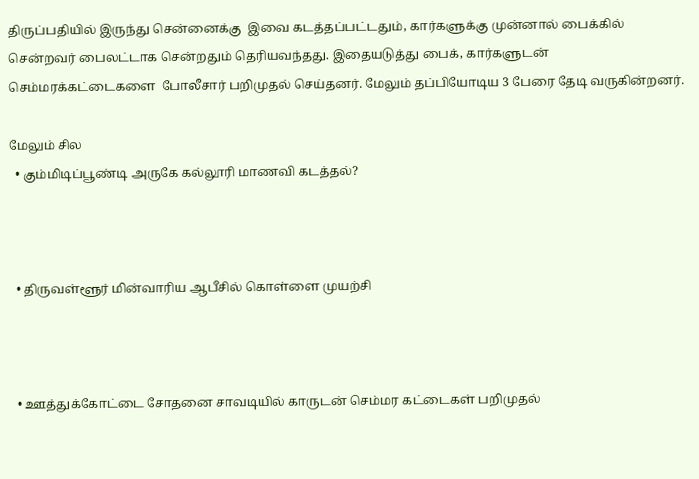திருப்பதியில் இருந்து சென்னைக்கு  இவை கடத்தப்பட்டதும், கார்களுக்கு முன்னால் பைக்கில் சென்றவர் பைலட்டாக சென்றதும் தெரியவந்தது. இதையடுத்து பைக், கார்களுடன் செம்மரக்கட்டைகளை  போலீசார் பறிமுதல் செய்தனர். மேலும் தப்பியோடிய 3 பேரை தேடி வருகின்றனர்.

மேலும் சில
  • கும்மிடிப்பூண்டி அருகே கல்லூரி மாணவி கடத்தல்?



  • திருவள்ளூர் மின்வாரிய ஆபீசில் கொள்ளை முயற்சி



  • ஊத்துக்கோட்டை சோதனை சாவடியில் காருடன் செம்மர கட்டைகள் பறிமுதல்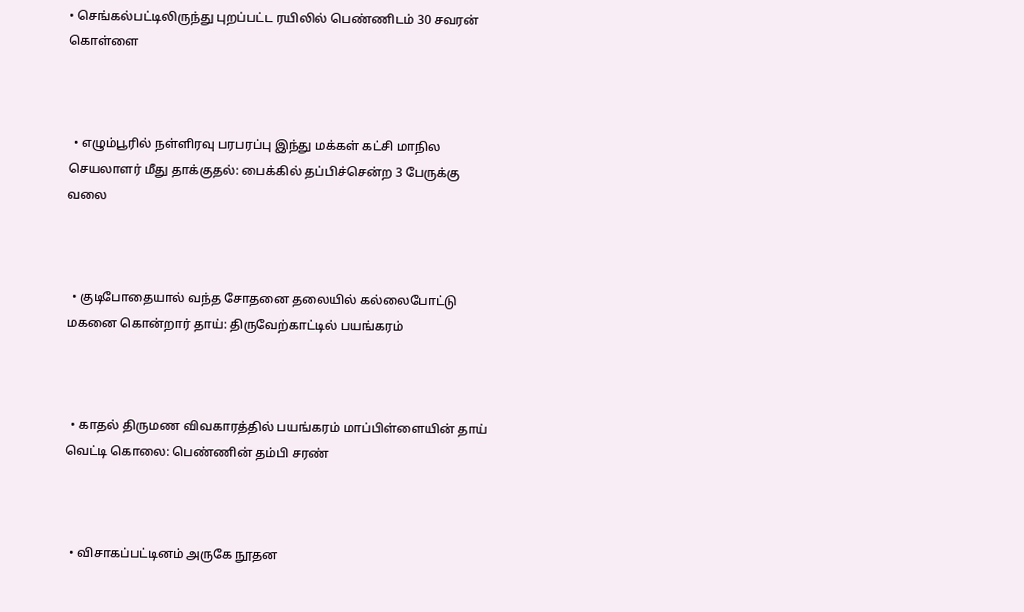• செங்கல்பட்டிலிருந்து புறப்பட்ட ரயிலில் பெண்ணிடம் 30 சவரன் கொள்ளை



  • எழும்பூரில் நள்ளிரவு பரபரப்பு இந்து மக்கள் கட்சி மாநில செயலாளர் மீது தாக்குதல்: பைக்கில் தப்பிச்சென்ற 3 பேருக்கு வலை



  • குடிபோதையால் வந்த சோதனை தலையில் கல்லைபோட்டு மகனை கொன்றார் தாய்: திருவேற்காட்டில் பயங்கரம்



  • காதல் திருமண விவகாரத்தில் பயங்கரம் மாப்பிள்ளையின் தாய் வெட்டி கொலை: பெண்ணின் தம்பி சரண்



  • விசாகப்பட்டினம் அருகே நூதன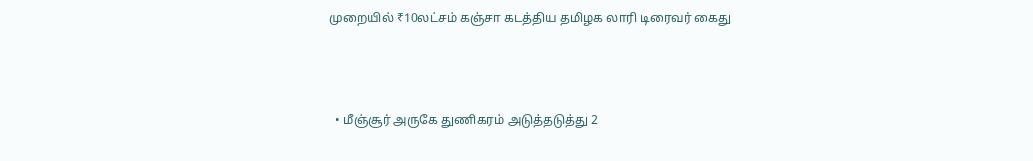முறையில் ₹10லட்சம் கஞ்சா கடத்திய தமிழக லாரி டிரைவர் கைது



  • மீஞ்சூர் அருகே துணிகரம் அடுத்தடுத்து 2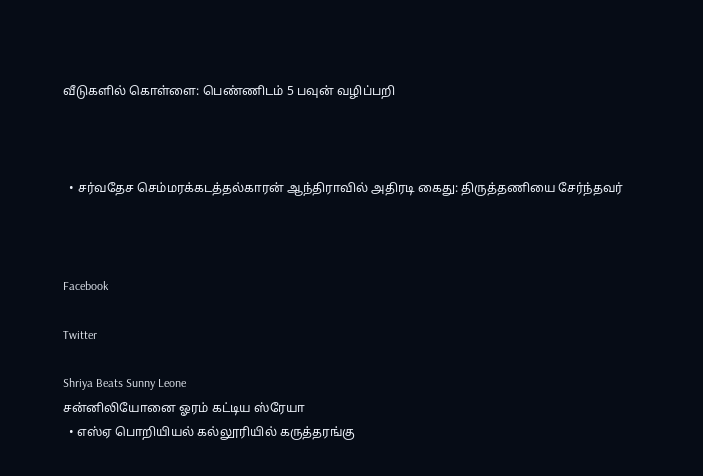வீடுகளில் கொள்ளை: பெண்ணிடம் 5 பவுன் வழிப்பறி



  • சர்வதேச செம்மரக்கடத்தல்காரன் ஆந்திராவில் அதிரடி கைது: திருத்தணியை சேர்ந்தவர்



Facebook

Twitter

Shriya Beats Sunny Leone
சன்னிலியோனை ஓரம் கட்டிய ஸ்ரேயா
  • எஸ்ஏ பொறியியல் கல்லூரியில் கருத்தரங்கு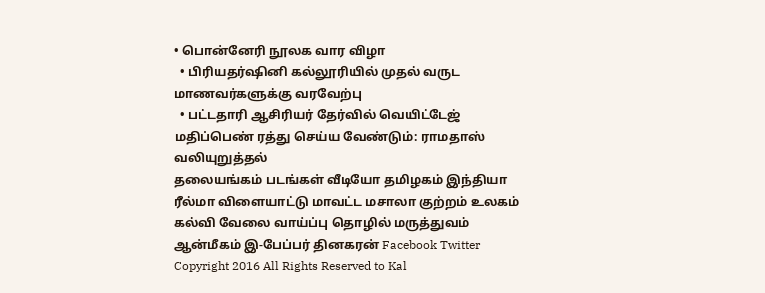• பொன்னேரி நூலக வார விழா
  • பிரியதர்ஷினி கல்லூரியில் முதல் வருட மாணவர்களுக்கு வரவேற்பு
  • பட்டதாரி ஆசிரியர் தேர்வில் வெயிட்டேஜ் மதிப்பெண் ரத்து செய்ய வேண்டும்: ராமதாஸ் வலியுறுத்தல்
தலையங்கம் படங்கள் வீடியோ தமிழகம் இந்தியா ரீல்மா விளையாட்டு மாவட்ட மசாலா குற்றம் உலகம் கல்வி வேலை வாய்ப்பு தொழில் மருத்துவம் ஆன்மீகம் இ-பேப்பர் தினகரன் Facebook Twitter
Copyright 2016 All Rights Reserved to Kal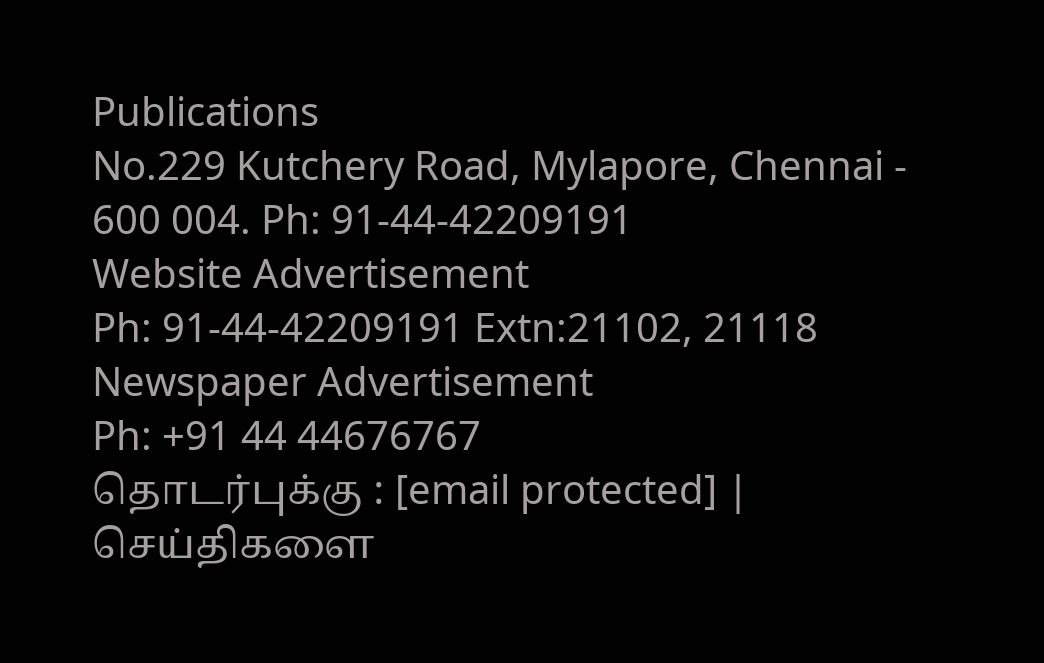Publications
No.229 Kutchery Road, Mylapore, Chennai - 600 004. Ph: 91-44-42209191
Website Advertisement
Ph: 91-44-42209191 Extn:21102, 21118
Newspaper Advertisement
Ph: +91 44 44676767
தொடர்புக்கு : [email protected] | செய்திகளை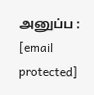அனுப்ப : [email protected]